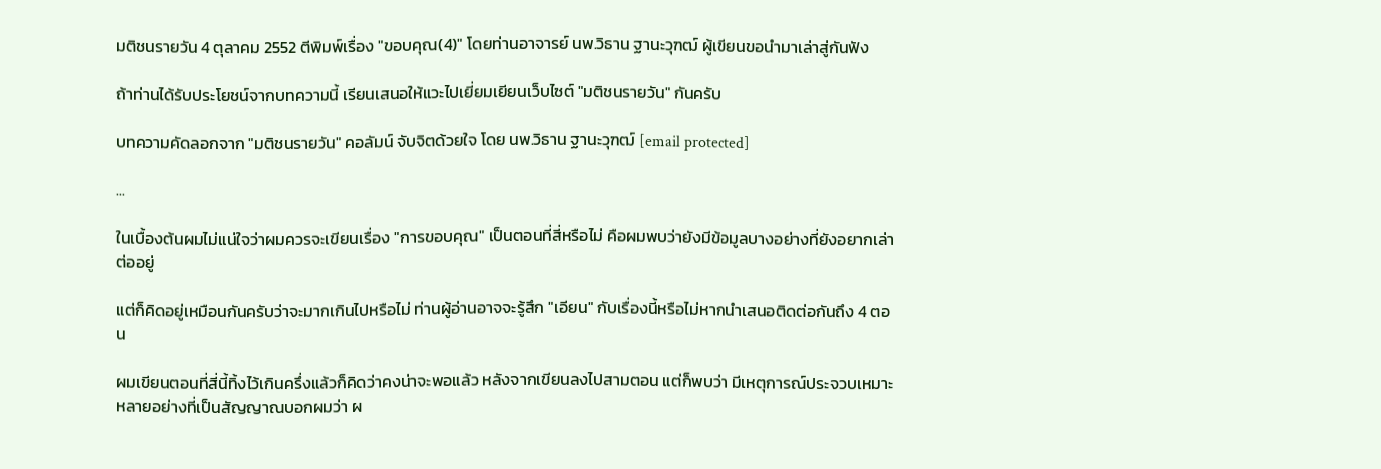มติชนรายวัน 4 ตุลาคม 2552 ตีพิมพ์เรื่อง "ขอบคุณ(4)" โดยท่านอาจารย์ นพ.วิธาน ฐานะวุฑฒ์ ผู้เขียนขอนำมาเล่าสู่กันฟัง

ถ้าท่านได้รับประโยชน์จากบทความนี้ เรียนเสนอให้แวะไปเยี่ยมเยียนเว็บไซต์ "มติชนรายวัน" กันครับ

บทความคัดลอกจาก "มติชนรายวัน" คอลัมน์ จับจิตด้วยใจ โดย นพ.วิธาน ฐานะวุฑฒ์ [email protected]

...

ในเบื้องต้นผมไม่แน่ใจว่าผมควรจะเขียนเรื่อง "การขอบคุณ" เป็นตอนที่สี่หรือไม่ คือผมพบว่ายังมีข้อมูลบางอย่างที่ยังอยากเล่าต่ออยู่

แต่ก็คิดอยู่เหมือนกันครับว่าจะมากเกินไปหรือไม่ ท่านผู้อ่านอาจจะรู้สึก "เอียน" กับเรื่องนี้หรือไม่หากนำเสนอติดต่อกันถึง 4 ตอน

ผมเขียนตอนที่สี่นี้ทิ้งไว้เกินครึ่งแล้วก็คิดว่าคงน่าจะพอแล้ว หลังจากเขียนลงไปสามตอน แต่ก็พบว่า มีเหตุการณ์ประจวบเหมาะหลายอย่างที่เป็นสัญญาณบอกผมว่า ผ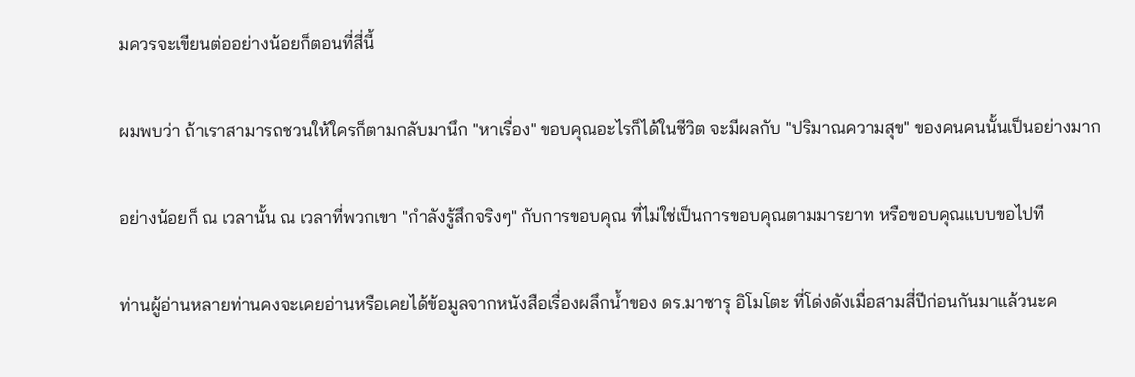มควรจะเขียนต่ออย่างน้อยก็ตอนที่สี่นี้

ผมพบว่า ถ้าเราสามารถชวนให้ใครก็ตามกลับมานึก "หาเรื่อง" ขอบคุณอะไรก็ได้ในชีวิต จะมีผลกับ "ปริมาณความสุข" ของคนคนนั้นเป็นอย่างมาก

อย่างน้อยก็ ณ เวลานั้น ณ เวลาที่พวกเขา "กำลังรู้สึกจริงๆ" กับการขอบคุณ ที่ไม่ใช่เป็นการขอบคุณตามมารยาท หรือขอบคุณแบบขอไปที

ท่านผู้อ่านหลายท่านคงจะเคยอ่านหรือเคยได้ข้อมูลจากหนังสือเรื่องผลึกน้ำของ ดร.มาซารุ อิโมโตะ ที่โด่งดังเมื่อสามสี่ปีก่อนกันมาแล้วนะค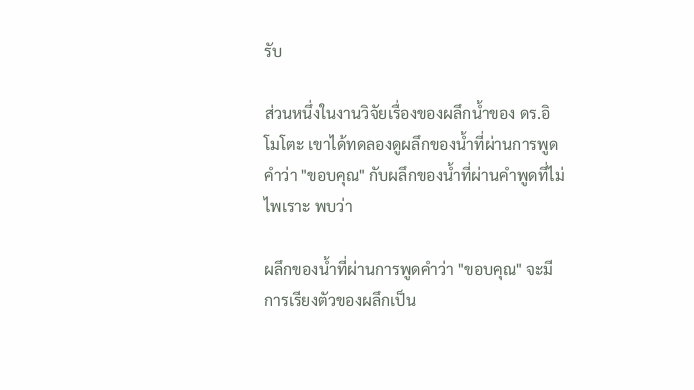รับ

ส่วนหนึ่งในงานวิจัยเรื่องของผลึกน้ำของ ดร.อิโมโตะ เขาได้ทดลองดูผลึกของน้ำที่ผ่านการพูดคำว่า "ขอบคุณ" กับผลึกของน้ำที่ผ่านคำพูดที่ไม่ไพเราะ พบว่า

ผลึกของน้ำที่ผ่านการพูดคำว่า "ขอบคุณ" จะมีการเรียงตัวของผลึกเป็น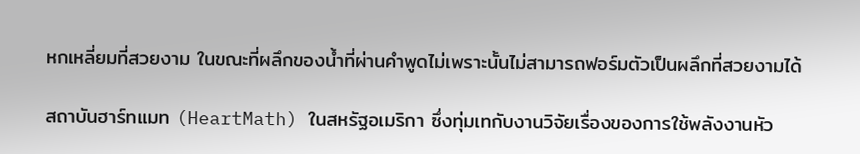หกเหลี่ยมที่สวยงาม ในขณะที่ผลึกของน้ำที่ผ่านคำพูดไม่เพราะนั้นไม่สามารถฟอร์มตัวเป็นผลึกที่สวยงามได้

สถาบันฮาร์ทแมท (HeartMath) ในสหรัฐอเมริกา ซึ่งทุ่มเทกับงานวิจัยเรื่องของการใช้พลังงานหัว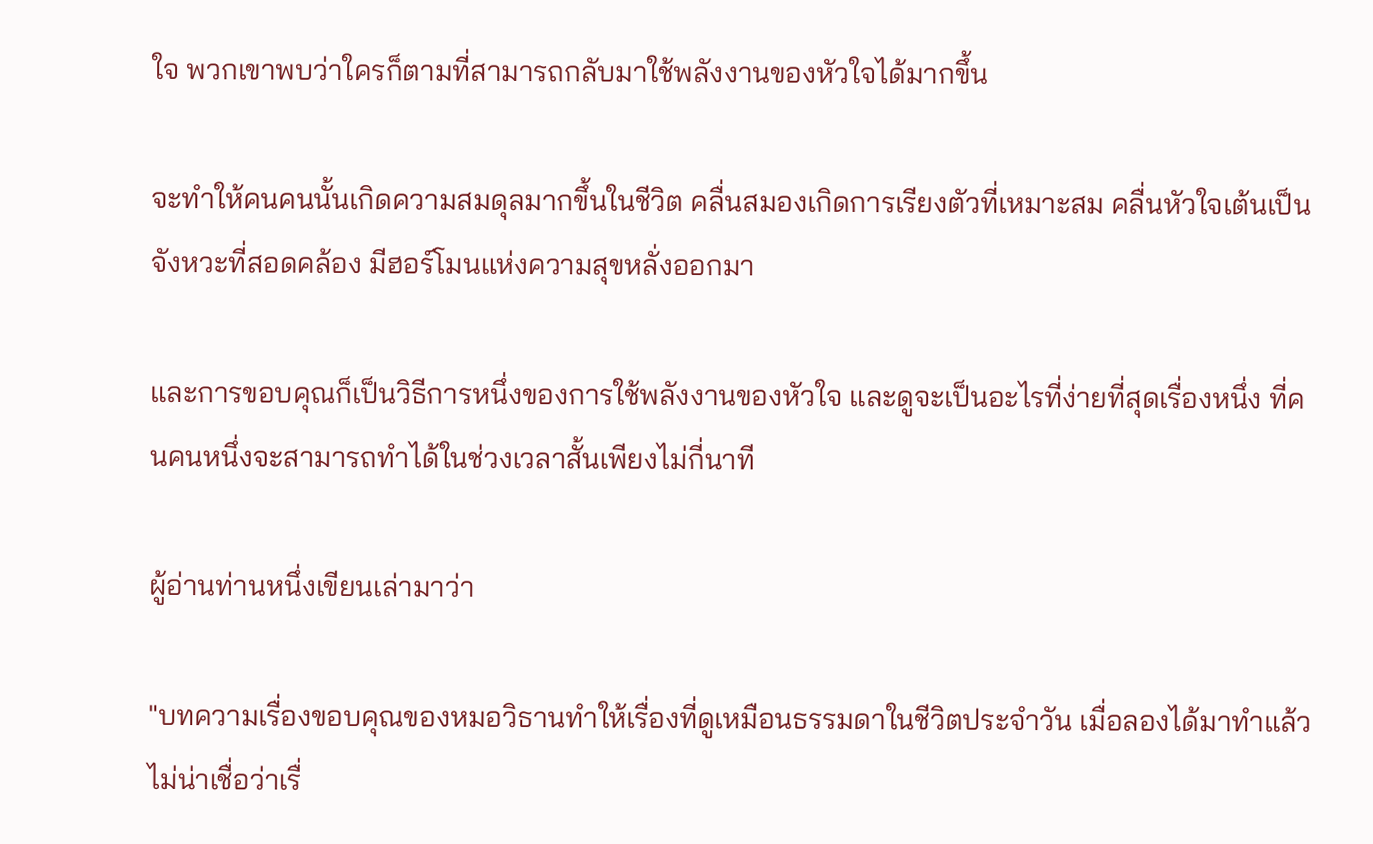ใจ พวกเขาพบว่าใครก็ตามที่สามารถกลับมาใช้พลังงานของหัวใจได้มากขึ้น

จะทำให้คนคนนั้นเกิดความสมดุลมากขึ้นในชีวิต คลื่นสมองเกิดการเรียงตัวที่เหมาะสม คลื่นหัวใจเต้นเป็นจังหวะที่สอดคล้อง มีฮอร์โมนแห่งความสุขหลั่งออกมา

และการขอบคุณก็เป็นวิธีการหนึ่งของการใช้พลังงานของหัวใจ และดูจะเป็นอะไรที่ง่ายที่สุดเรื่องหนึ่ง ที่คนคนหนึ่งจะสามารถทำได้ในช่วงเวลาสั้นเพียงไม่กี่นาที

ผู้อ่านท่านหนึ่งเขียนเล่ามาว่า

"บทความเรื่องขอบคุณของหมอวิธานทำให้เรื่องที่ดูเหมือนธรรมดาในชีวิตประจำวัน เมื่อลองได้มาทำแล้ว ไม่น่าเชื่อว่าเรื่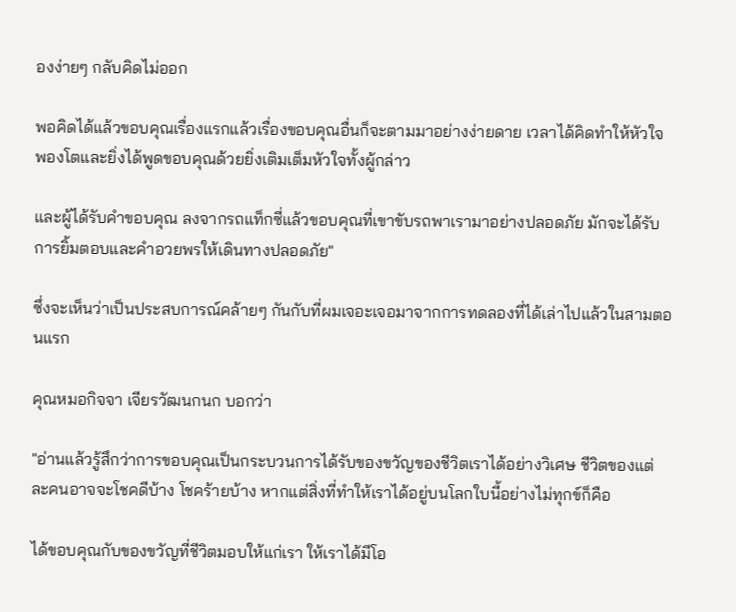องง่ายๆ กลับคิดไม่ออก

พอคิดได้แล้วขอบคุณเรื่องแรกแล้วเรื่องขอบคุณอื่นก็จะตามมาอย่างง่ายดาย เวลาได้คิดทำให้หัวใจพองโตและยิ่งได้พูดขอบคุณด้วยยิ่งเติมเต็มหัวใจทั้งผู้กล่าว

และผู้ได้รับคำขอบคุณ ลงจากรถแท็กซี่แล้วขอบคุณที่เขาขับรถพาเรามาอย่างปลอดภัย มักจะได้รับการยิ้มตอบและคำอวยพรให้เดินทางปลอดภัย"

ซึ่งจะเห็นว่าเป็นประสบการณ์คล้ายๆ กันกับที่ผมเจอะเจอมาจากการทดลองที่ได้เล่าไปแล้วในสามตอนแรก

คุณหมอกิจจา เจียรวัฒนกนก บอกว่า

"อ่านแล้วรู้สึกว่าการขอบคุณเป็นกระบวนการได้รับของขวัญของชีวิตเราได้อย่างวิเศษ ชีวิตของแต่ละคนอาจจะโชคดีบ้าง โชคร้ายบ้าง หากแต่สิ่งที่ทำให้เราได้อยู่บนโลกใบนี้อย่างไม่ทุกข์ก็คือ

ได้ขอบคุณกับของขวัญที่ชีวิตมอบให้แก่เรา ให้เราได้มีโอ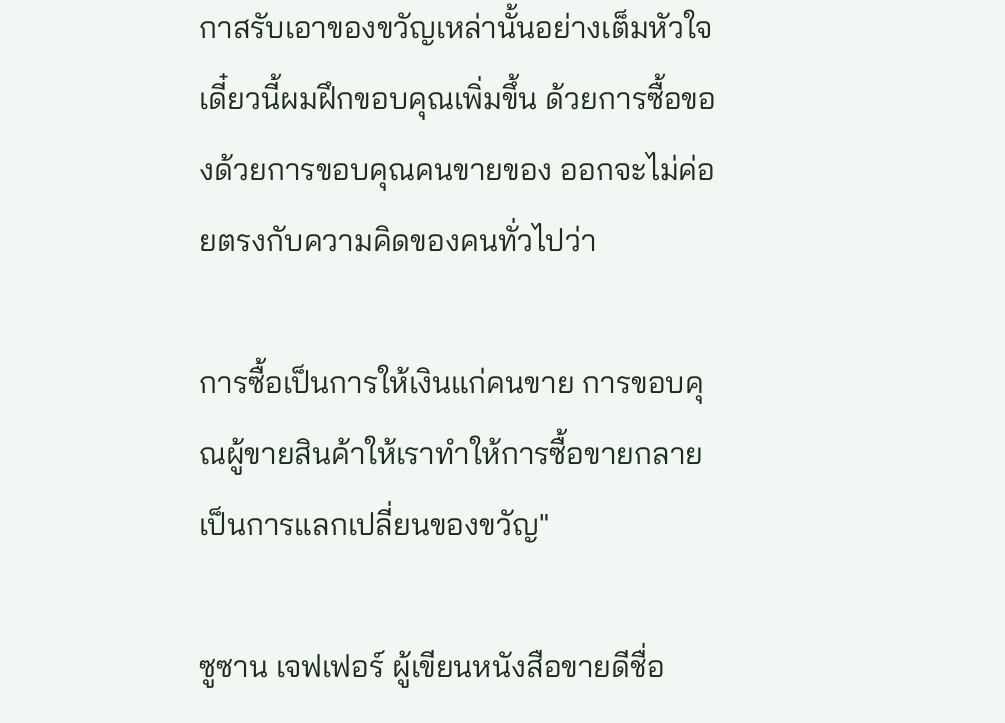กาสรับเอาของขวัญเหล่านั้นอย่างเต็มหัวใจ เดี๋ยวนี้ผมฝึกขอบคุณเพิ่มขึ้น ด้วยการซื้อของด้วยการขอบคุณคนขายของ ออกจะไม่ค่อยตรงกับความคิดของคนทั่วไปว่า

การซื้อเป็นการให้เงินแก่คนขาย การขอบคุณผู้ขายสินค้าให้เราทำให้การซื้อขายกลายเป็นการแลกเปลี่ยนของขวัญ"

ซูซาน เจฟเฟอร์ ผู้เขียนหนังสือขายดีชื่อ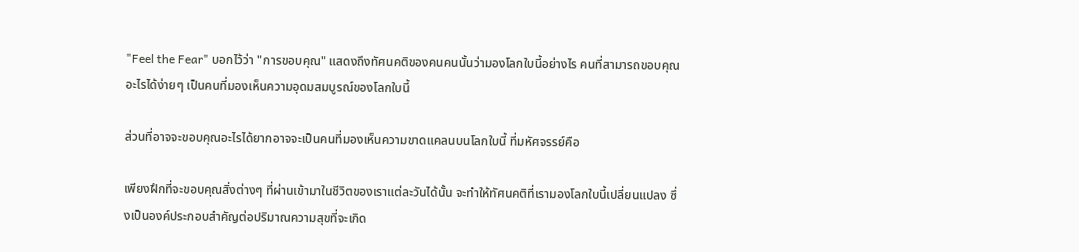"Feel the Fear" บอกไว้ว่า "การขอบคุณ" แสดงถึงทัศนคติของคนคนนั้นว่ามองโลกใบนี้อย่างไร คนที่สามารถขอบคุณอะไรได้ง่ายๆ เป็นคนที่มองเห็นความอุดมสมบูรณ์ของโลกใบนี้

ส่วนที่อาจจะขอบคุณอะไรได้ยากอาจจะเป็นคนที่มองเห็นความขาดแคลนบนโลกใบนี้ ที่มหัศจรรย์คือ

เพียงฝึกที่จะขอบคุณสิ่งต่างๆ ที่ผ่านเข้ามาในชีวิตของเราแต่ละวันได้นั้น จะทำให้ทัศนคติที่เรามองโลกใบนี้เปลี่ยนแปลง ซึ่งเป็นองค์ประกอบสำคัญต่อปริมาณความสุขที่จะเกิด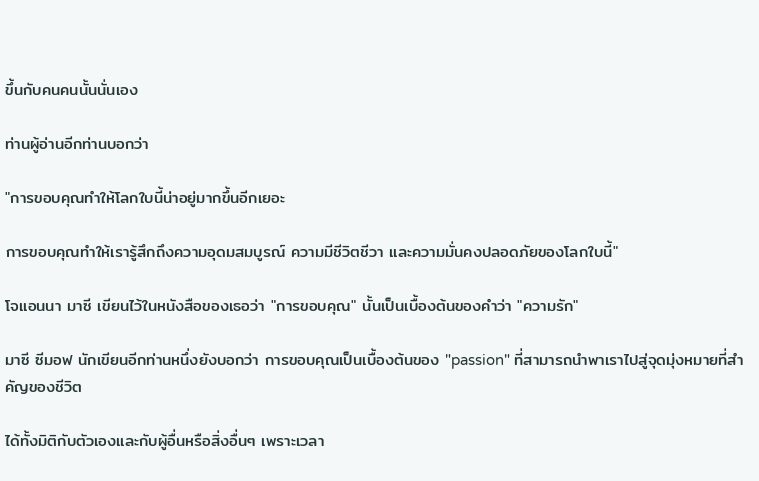ขึ้นกับคนคนนั้นนั่นเอง

ท่านผู้อ่านอีกท่านบอกว่า

"การขอบคุณทำให้โลกใบนี้น่าอยู่มากขึ้นอีกเยอะ

การขอบคุณทำให้เรารู้สึกถึงความอุดมสมบูรณ์ ความมีชีวิตชีวา และความมั่นคงปลอดภัยของโลกใบนี้"

โจแอนนา มาซี เขียนไว้ในหนังสือของเธอว่า "การขอบคุณ" นั้นเป็นเบื้องต้นของคำว่า "ความรัก"

มาซี ซีมอฟ นักเขียนอีกท่านหนึ่งยังบอกว่า การขอบคุณเป็นเบื้องต้นของ "passion" ที่สามารถนำพาเราไปสู่จุดมุ่งหมายที่สำคัญของชีวิต

ได้ทั้งมิติกับตัวเองและกับผู้อื่นหรือสิ่งอื่นๆ เพราะเวลา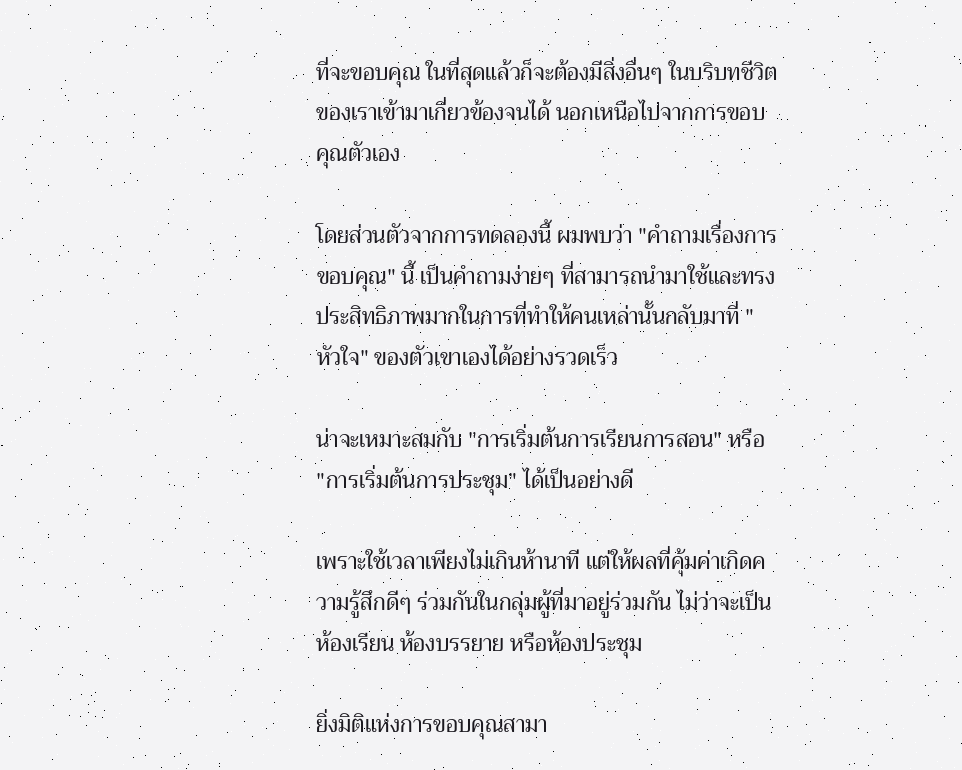ที่จะขอบคุณ ในที่สุดแล้วก็จะต้องมีสิ่งอื่นๆ ในบริบทชีวิตของเราเข้ามาเกี่ยวข้องจนได้ นอกเหนือไปจากการขอบคุณตัวเอง

โดยส่วนตัวจากการทดลองนี้ ผมพบว่า "คำถามเรื่องการขอบคุณ" นี้ เป็นคำถามง่ายๆ ที่สามารถนำมาใช้และทรงประสิทธิภาพมากในการที่ทำให้คนเหล่านั้นกลับมาที่ "หัวใจ" ของตัวเขาเองได้อย่างรวดเร็ว

น่าจะเหมาะสมกับ "การเริ่มต้นการเรียนการสอน" หรือ "การเริ่มต้นการประชุม" ได้เป็นอย่างดี

เพราะใช้เวลาเพียงไม่เกินห้านาที แต่ให้ผลที่คุ้มค่าเกิดความรู้สึกดีๆ ร่วมกันในกลุ่มผู้ที่มาอยู่ร่วมกัน ไม่ว่าจะเป็นห้องเรียน ห้องบรรยาย หรือห้องประชุม

ยิ่งมิติแห่งการขอบคุณสามา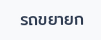รถขยายก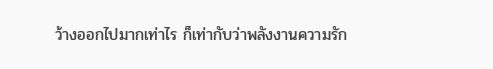ว้างออกไปมากเท่าไร ก็เท่ากับว่าพลังงานความรัก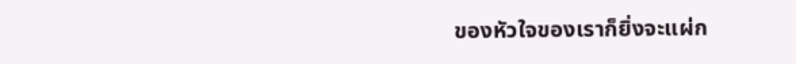ของหัวใจของเราก็ยิ่งจะแผ่ก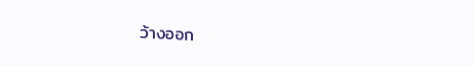ว้างออก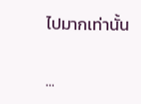ไปมากเท่านั้น

...